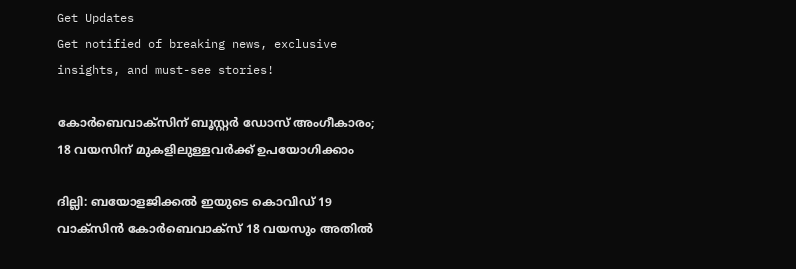Get Updates
Get notified of breaking news, exclusive insights, and must-see stories!

കോര്‍ബെവാക്‌സിന് ബൂസ്റ്റര്‍ ഡോസ് അംഗീകാരം; 18 വയസിന് മുകളിലുള്ളവര്‍ക്ക് ഉപയോഗിക്കാം

ദില്ലി: ബയോളജിക്കല്‍ ഇയുടെ കൊവിഡ് 19 വാക്‌സിന്‍ കോര്‍ബെവാക്‌സ് 18 വയസും അതില്‍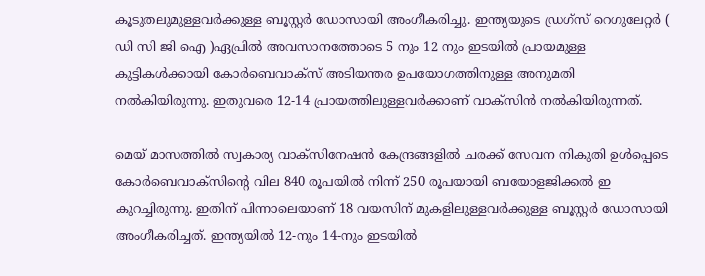കൂടുതലുമുള്ളവര്‍ക്കുള്ള ബൂസ്റ്റര്‍ ഡോസായി അംഗീകരിച്ചു. ഇന്ത്യയുടെ ഡ്രഗ്സ് റെഗുലേറ്റര്‍ ( ഡി സി ജി ഐ )ഏപ്രില്‍ അവസാനത്തോടെ 5 നും 12 നും ഇടയില്‍ പ്രായമുള്ള കുട്ടികള്‍ക്കായി കോര്‍ബെവാക്‌സ് അടിയന്തര ഉപയോഗത്തിനുള്ള അനുമതി നല്‍കിയിരുന്നു. ഇതുവരെ 12-14 പ്രായത്തിലുള്ളവര്‍ക്കാണ് വാക്‌സിന്‍ നല്‍കിയിരുന്നത്.

മെയ് മാസത്തില്‍ സ്വകാര്യ വാക്‌സിനേഷന്‍ കേന്ദ്രങ്ങളില്‍ ചരക്ക് സേവന നികുതി ഉള്‍പ്പെടെ കോര്‍ബെവാക്‌സിന്റെ വില 840 രൂപയില്‍ നിന്ന് 250 രൂപയായി ബയോളജിക്കല്‍ ഇ കുറച്ചിരുന്നു. ഇതിന് പിന്നാലെയാണ് 18 വയസിന് മുകളിലുള്ളവര്‍ക്കുള്ള ബൂസ്റ്റര്‍ ഡോസായി അംഗീകരിച്ചത്. ഇന്ത്യയില്‍ 12-നും 14-നും ഇടയില്‍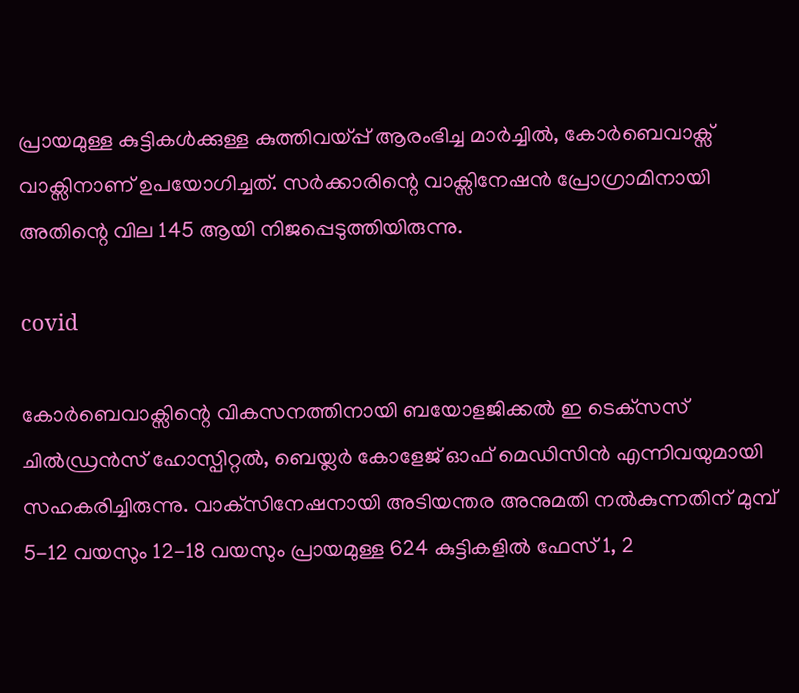പ്രായമുള്ള കുട്ടികള്‍ക്കുള്ള കുത്തിവയ്പ്പ് ആരംഭിച്ച മാര്‍ച്ചില്‍, കോര്‍ബെവാക്സ് വാക്സിനാണ് ഉപയോഗിച്ചത്. സര്‍ക്കാരിന്റെ വാക്സിനേഷന്‍ പ്രോഗ്രാമിനായി അതിന്റെ വില 145 ആയി നിജപ്പെടുത്തിയിരുന്നു.

covid

കോര്‍ബെവാക്സിന്റെ വികസനത്തിനായി ബയോളജിക്കല്‍ ഇ ടെക്‌സസ് ചില്‍ഡ്രന്‍സ് ഹോസ്പിറ്റല്‍, ബെയ്ലര്‍ കോളേജ് ഓഫ് മെഡിസിന്‍ എന്നിവയുമായി സഹകരിച്ചിരുന്നു. വാക്‌സിനേഷനായി അടിയന്തര അനുമതി നല്‍കുന്നതിന് മുമ്പ് 5-12 വയസും 12-18 വയസും പ്രായമുള്ള 624 കുട്ടികളില്‍ ഫേസ് 1, 2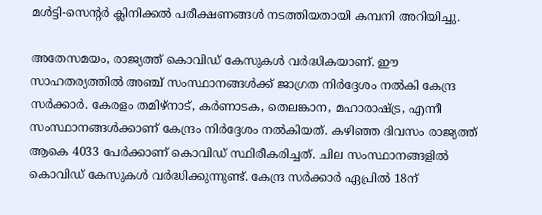മള്‍ട്ടി-സെന്റര്‍ ക്ലിനിക്കല്‍ പരീക്ഷണങ്ങള്‍ നടത്തിയതായി കമ്പനി അറിയിച്ചു.

അതേസമയം, രാജ്യത്ത് കൊവിഡ് കേസുകള്‍ വര്‍ദ്ധികയാണ്. ഈ സാഹതര്യത്തില്‍ അഞ്ച് സംസ്ഥാനങ്ങള്‍ക്ക് ജാഗ്രത നിര്‍ദ്ദേശം നല്‍കി കേന്ദ്ര സര്‍ക്കാര്‍. കേരളം തമിഴ്‌നാട്, കര്‍ണാടക, തെലങ്കാന, മഹാരാഷ്ട്ര, എന്നീ സംസ്ഥാനങ്ങള്‍ക്കാണ് കേന്ദ്രം നിര്‍ദ്ദേശം നല്‍കിയത്. കഴിഞ്ഞ ദിവസം രാജ്യത്ത് ആകെ 4033 പേര്‍ക്കാണ് കൊവിഡ് സ്ഥിരീകരിച്ചത്. ചില സംസ്ഥാനങ്ങളില്‍ കൊവിഡ് കേസുകള്‍ വര്‍ദ്ധിക്കുന്നുണ്ട്. കേന്ദ്ര സര്‍ക്കാര്‍ ഏപ്രില്‍ 18ന്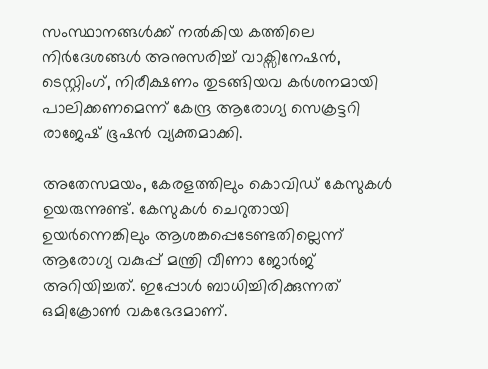സംസ്ഥാനങ്ങള്‍ക്ക് നല്‍കിയ കത്തിലെ നിര്‍ദേശങ്ങള്‍ അനുസരിച്ച് വാക്സിനേഷന്‍, ടെസ്റ്റിംഗ്, നിരീക്ഷണം തുടങ്ങിയവ കര്‍ശനമായി പാലിക്കണമെന്ന് കേന്ദ്ര ആരോഗ്യ സെക്രട്ടറി രാജേഷ് ഭൂഷന്‍ വ്യക്തമാക്കി.

അതേസമയം, കേരളത്തിലും കൊവിഡ് കേസുകള്‍ ഉയരുന്നുണ്ട്. കേസുകള്‍ ചെറുതായി ഉയര്‍ന്നെങ്കിലും ആശങ്കപ്പെടേണ്ടതില്ലെന്ന് ആരോഗ്യ വകുപ്പ് മന്ത്രി വീണാ ജോര്‍ജ് അറിയിച്ചത്. ഇപ്പോള്‍ ബാധിച്ചിരിക്കുന്നത് ഒമിക്രോണ്‍ വകഭേദമാണ്.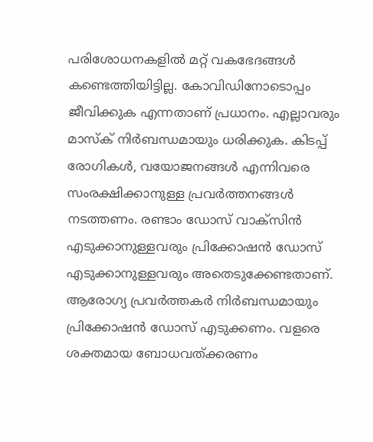പരിശോധനകളില്‍ മറ്റ് വകഭേദങ്ങള്‍ കണ്ടെത്തിയിട്ടില്ല. കോവിഡിനോടൊപ്പം ജീവിക്കുക എന്നതാണ് പ്രധാനം. എല്ലാവരും മാസ്‌ക് നിര്‍ബന്ധമായും ധരിക്കുക. കിടപ്പ് രോഗികള്‍, വയോജനങ്ങള്‍ എന്നിവരെ സംരക്ഷിക്കാനുള്ള പ്രവര്‍ത്തനങ്ങള്‍ നടത്തണം. രണ്ടാം ഡോസ് വാക്സിന്‍ എടുക്കാനുള്ളവരും പ്രിക്കോഷന്‍ ഡോസ് എടുക്കാനുള്ളവരും അതെടുക്കേണ്ടതാണ്. ആരോഗ്യ പ്രവര്‍ത്തകര്‍ നിര്‍ബന്ധമായും പ്രിക്കോഷന്‍ ഡോസ് എടുക്കണം. വളരെ ശക്തമായ ബോധവത്ക്കരണം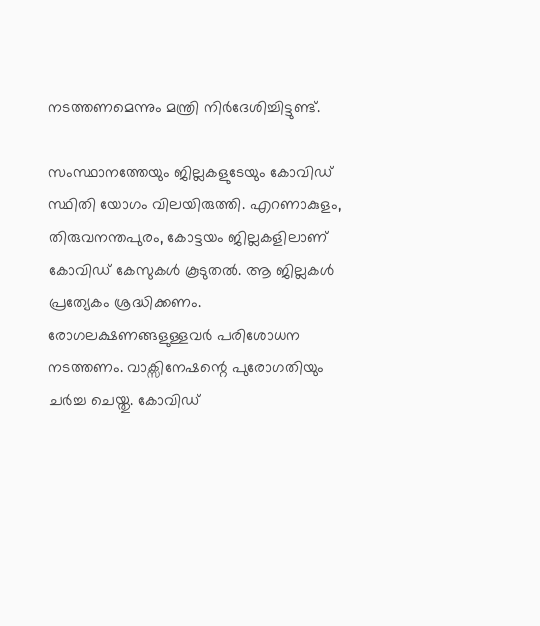നടത്തണമെന്നും മന്ത്രി നിര്‍ദേശിച്ചിട്ടുണ്ട്.

സംസ്ഥാനത്തേയും ജില്ലകളുടേയും കോവിഡ് സ്ഥിതി യോഗം വിലയിരുത്തി. എറണാകുളം, തിരുവനന്തപുരം, കോട്ടയം ജില്ലകളിലാണ് കോവിഡ് കേസുകള്‍ കൂടുതല്‍. ആ ജില്ലകള്‍ പ്രത്യേകം ശ്രദ്ധിക്കണം. രോഗലക്ഷണങ്ങളുള്ളവര്‍ പരിശോധന നടത്തണം. വാക്സിനേഷന്റെ പുരോഗതിയും ചര്‍ച്ച ചെയ്തു. കോവിഡ്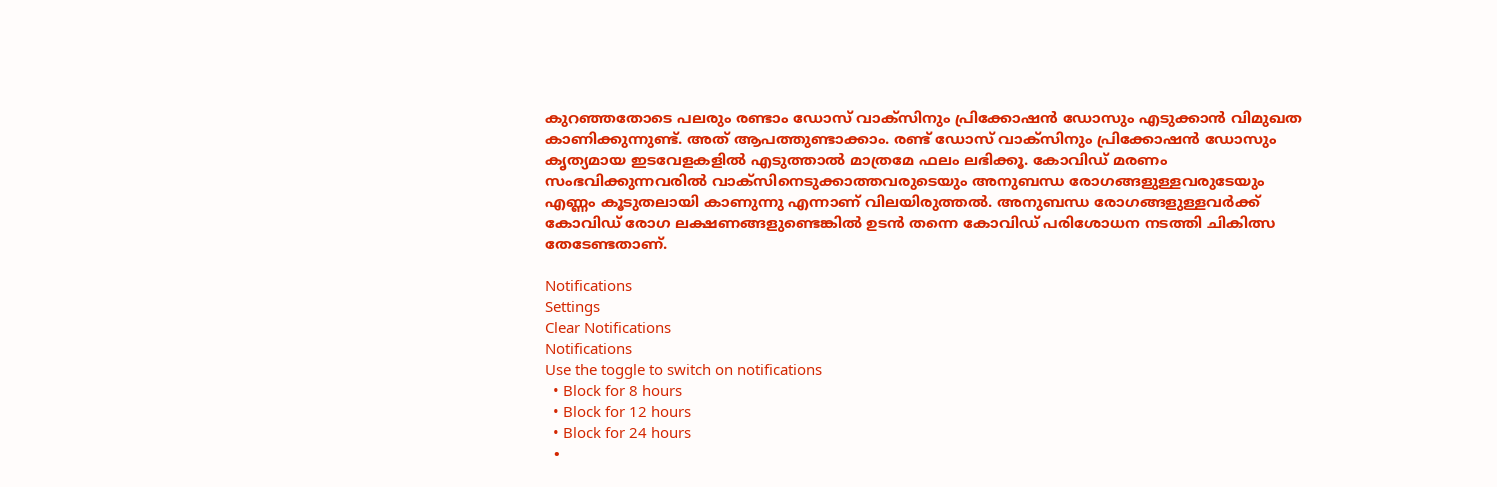കുറഞ്ഞതോടെ പലരും രണ്ടാം ഡോസ് വാക്സിനും പ്രിക്കോഷന്‍ ഡോസും എടുക്കാന്‍ വിമുഖത കാണിക്കുന്നുണ്ട്. അത് ആപത്തുണ്ടാക്കാം. രണ്ട് ഡോസ് വാക്സിനും പ്രിക്കോഷന്‍ ഡോസും കൃത്യമായ ഇടവേളകളില്‍ എടുത്താല്‍ മാത്രമേ ഫലം ലഭിക്കൂ. കോവിഡ് മരണം സംഭവിക്കുന്നവരില്‍ വാക്സിനെടുക്കാത്തവരുടെയും അനുബന്ധ രോഗങ്ങളുള്ളവരുടേയും എണ്ണം കൂടുതലായി കാണുന്നു എന്നാണ് വിലയിരുത്തല്‍. അനുബന്ധ രോഗങ്ങളുള്ളവര്‍ക്ക് കോവിഡ് രോഗ ലക്ഷണങ്ങളുണ്ടെങ്കില്‍ ഉടന്‍ തന്നെ കോവിഡ് പരിശോധന നടത്തി ചികിത്സ തേടേണ്ടതാണ്.

Notifications
Settings
Clear Notifications
Notifications
Use the toggle to switch on notifications
  • Block for 8 hours
  • Block for 12 hours
  • Block for 24 hours
  •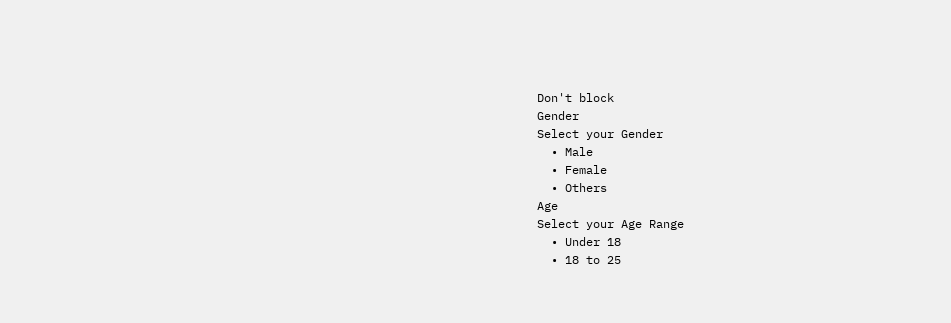Don't block
Gender
Select your Gender
  • Male
  • Female
  • Others
Age
Select your Age Range
  • Under 18
  • 18 to 25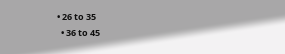• 26 to 35
  • 36 to 45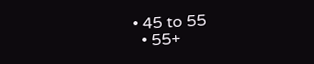• 45 to 55
  • 55+